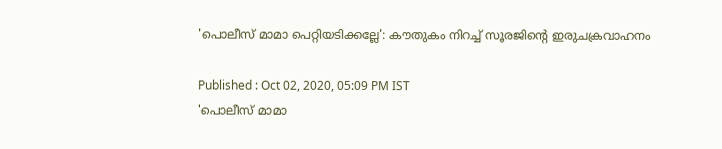'പൊലീസ് മാമാ പെറ്റിയടിക്കല്ലേ': കൗതുകം നിറച്ച് സൂരജിന്‍റെ ഇരുചക്രവാഹനം

Published : Oct 02, 2020, 05:09 PM IST
'പൊലീസ് മാമാ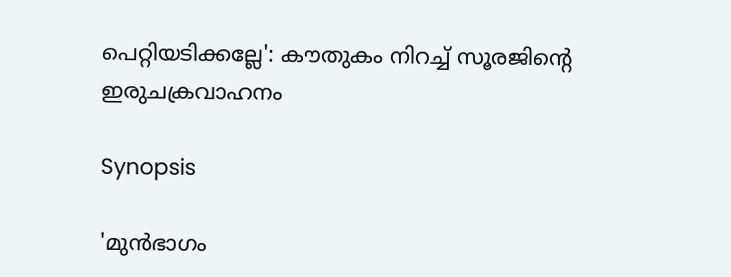പെറ്റിയടിക്കല്ലേ': കൗതുകം നിറച്ച് സൂരജിന്‍റെ ഇരുചക്രവാഹനം

Synopsis

'മുൻഭാഗം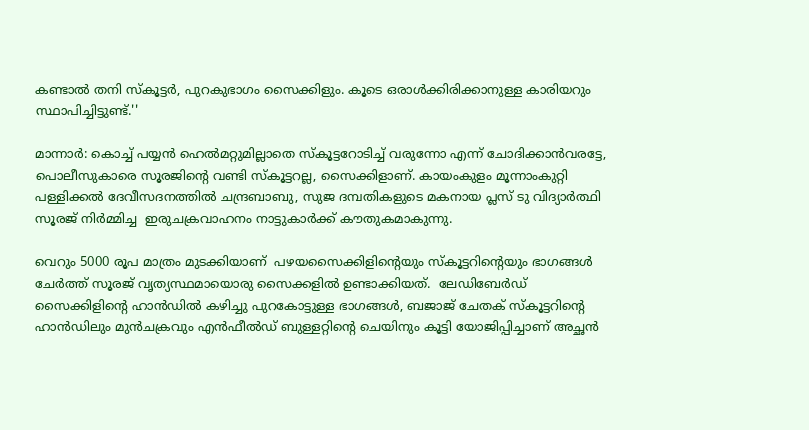കണ്ടാൽ തനി സ്കൂട്ടർ, പുറകുഭാഗം സൈക്കിളും. കൂടെ ഒരാൾക്കിരിക്കാനുള്ള കാരിയറും സ്ഥാപിച്ചിട്ടുണ്ട്.''

മാന്നാർ: കൊച്ച് പയ്യന്‍ ഹെല്‍മറ്റുമില്ലാതെ സ്കൂട്ടറോടിച്ച് വരുന്നോ എന്ന് ചോദിക്കാന്‍വരട്ടേ, പൊലീസുകാരെ സൂരജിന്‍റെ വണ്ടി സ്കൂട്ടറല്ല, സൈക്കിളാണ്. കായംകുളം മൂന്നാംകുറ്റി പള്ളിക്കൽ ദേവീസദനത്തിൽ ചന്ദ്രബാബു, സുജ ദമ്പതികളുടെ മകനായ പ്ലസ് ടു വിദ്യാര്‍ത്ഥി സൂരജ് നിര്‍മ്മിച്ച  ഇരുചക്രവാഹനം നാട്ടുകാര്‍ക്ക് കൗതുകമാകുന്നു.

വെറും 5000 രൂപ മാത്രം മുടക്കിയാണ്  പഴയസൈക്കിളിന്റെയും സ്കൂട്ടറിന്റെയും ഭാഗങ്ങൾ ചേർത്ത് സൂരജ് വൃത്യസ്ഥമായൊരു സൈക്കളില്‍ ഉണ്ടാക്കിയത്.  ലേഡിബേർഡ് സൈക്കിളിന്റെ ഹാൻഡിൽ കഴിച്ചു പുറകോട്ടുള്ള ഭാഗങ്ങൾ, ബജാജ് ചേതക് സ്കൂട്ടറിന്റെ  ഹാൻഡിലും മുൻചക്രവും എൻഫീൽഡ് ബുള്ളറ്റിന്റെ ചെയിനും കൂട്ടി യോജിപ്പിച്ചാണ് അച്ഛൻ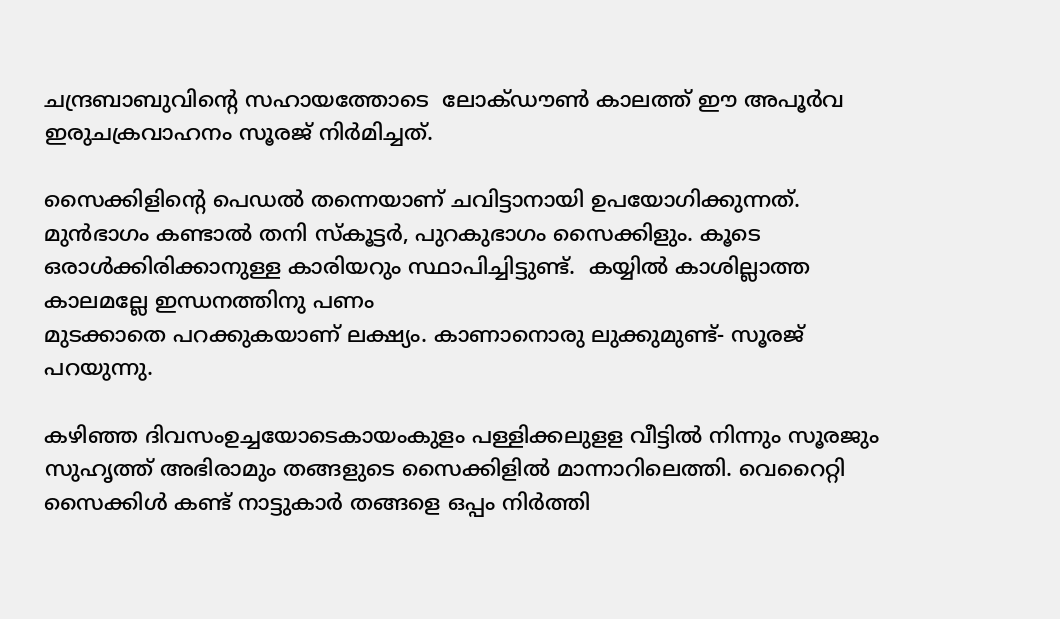ചന്ദ്രബാബുവിന്റെ സഹായത്തോടെ  ലോക്ഡൗൺ കാലത്ത് ഈ അപൂർവ ഇരുചക്രവാഹനം സൂരജ് നിർമിച്ചത്.

സൈക്കിളിന്റെ പെഡല്‍ തന്നെയാണ് ചവിട്ടാനായി ഉപയോഗിക്കുന്നത്. മുൻഭാഗം കണ്ടാൽ തനി സ്കൂട്ടർ, പുറകുഭാഗം സൈക്കിളും. കൂടെ ഒരാൾക്കിരിക്കാനുള്ള കാരിയറും സ്ഥാപിച്ചിട്ടുണ്ട്.  കയ്യിൽ കാശില്ലാത്ത കാലമല്ലേ ഇന്ധനത്തിനു പണം
മുടക്കാതെ പറക്കുകയാണ് ലക്ഷ്യം. കാണാനൊരു ലുക്കുമുണ്ട്- സൂരജ് പറയുന്നു.

കഴിഞ്ഞ ദിവസംഉച്ചയോടെകായംകുളം പള്ളിക്കലുളള വീട്ടിൽ നിന്നും സൂരജും സുഹൃത്ത് അഭിരാമും തങ്ങളുടെ സൈക്കിളില്‍ മാന്നാറിലെത്തി. വെറൈറ്റി സൈക്കിള്‍ കണ്ട് നാട്ടുകാർ തങ്ങളെ ഒപ്പം നിർത്തി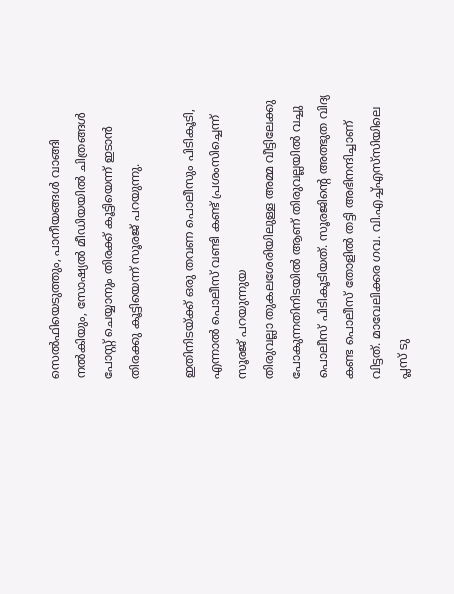സെൽഫിയെടുത്തും, പാനീയങ്ങൾ വാങ്ങി നൽകിയും, സോഷ്യൽ മീഡിയയിൽ ചിത്രങ്ങള്‍ പോസ്റ്റ് ചെയ്യാനും തിരക്ക് കൂട്ടിയെന്ന് ഇടാൻ തിരക്കു കൂട്ടിയെന്ന് സൂരജ് പറയുന്നു.

ഇതിനിടയ്ക്ക് ഒരു തവണ പൊലീസും പിടികൂടി, എന്നാല്‍ പൊലീസ് വണ്ടി കണ്ട് പ്രശംസിച്ചെന്ന് സൂരജ് പറയുന്നുയ
തിരുവല്ലാ തുകലശേരിയിലുള്ള അമ്മ വീട്ടിലേക്കു പോകുന്നതിനിടയിൽ ആണ് തിരുവല്ലയിൽ വച്ചു പൊലീസ് പിടികൂടിയത്. സൂരജിന്റെ അത്ഭുത വിദ്യ കണ്ട പൊലീസ് തോളിൽ തട്ടി അഭിനന്ദിച്ചാണ് വിട്ടത്. മാവേലിക്കര ഗവ. വി.എച്ച്എസ്‌‍സിയിലെ പ്ലസ് ടു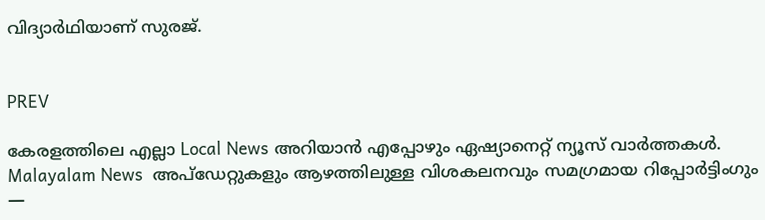വിദ്യാർഥിയാണ് സുരജ്.


PREV

കേരളത്തിലെ എല്ലാ Local News അറിയാൻ എപ്പോഴും ഏഷ്യാനെറ്റ് ന്യൂസ് വാർത്തകൾ. Malayalam News  അപ്‌ഡേറ്റുകളും ആഴത്തിലുള്ള വിശകലനവും സമഗ്രമായ റിപ്പോർട്ടിംഗും —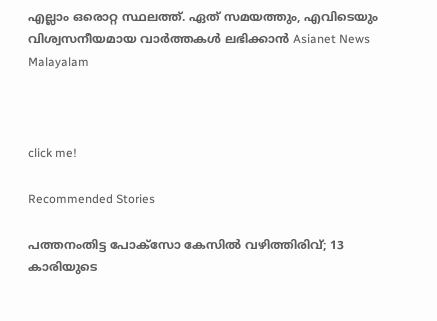എല്ലാം ഒരൊറ്റ സ്ഥലത്ത്. ഏത് സമയത്തും, എവിടെയും വിശ്വസനീയമായ വാർത്തകൾ ലഭിക്കാൻ Asianet News Malayalam



click me!

Recommended Stories

പത്തനംതിട്ട പോക്സോ കേസില്‍ വഴിത്തിരിവ്; 13 കാരിയുടെ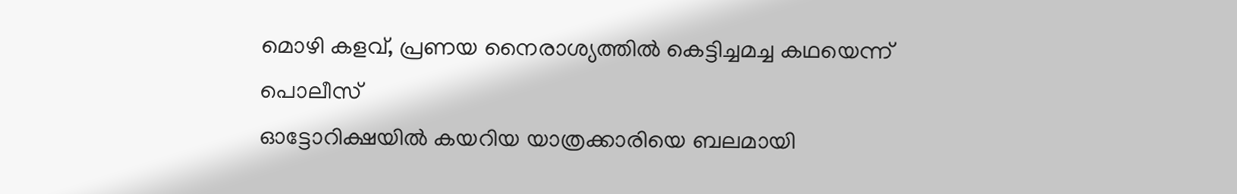മൊഴി കളവ്, പ്രണയ നൈരാശ്യത്തില്‍ കെട്ടിച്ചമച്ച കഥയെന്ന് പൊലീസ്
ഓട്ടോറിക്ഷയിൽ കയറിയ യാത്രക്കാരിയെ ബലമായി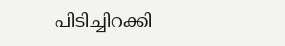പിടിച്ചിറക്കി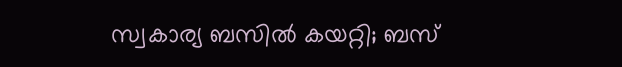സ്വകാര്യ ബസിൽ കയറ്റി; ബസ്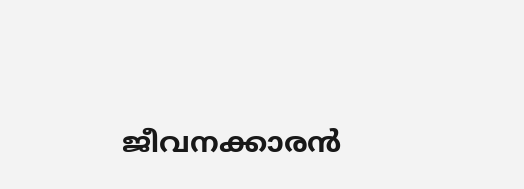ജീവനക്കാരൻ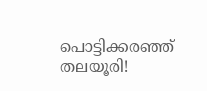പൊട്ടിക്കരഞ്ഞ് തലയൂരി!